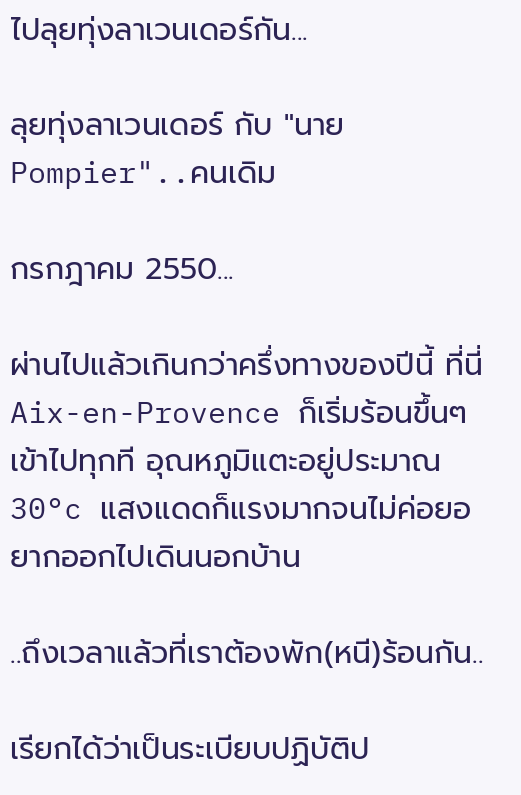ไปลุยทุ่งลาเวนเดอร์กัน...

ลุยทุ่งลาเวนเดอร์ กับ "นาย Pompier"..คนเดิม

กรกฎาคม 2550...

ผ่านไปแล้วเกินกว่าครึ่งทางของปีนี้ ที่นี่ Aix-en-Provence ก็เริ่มร้อนขึ้นๆ เข้าไปทุกที อุณหภูมิแตะอยู่ประมาณ 30°c แสงแดดก็แรงมากจนไม่ค่อยอยากออกไปเดินนอกบ้าน

..ถึงเวลาแล้วที่เราต้องพัก(หนี)ร้อนกัน..

เรียกได้ว่าเป็นระเบียบปฏิบัติป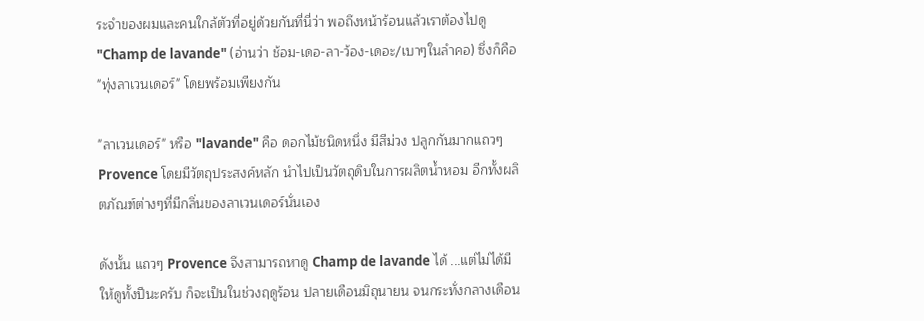ระจำของผมและคนใกล้ตัวที่อยู่ด้วยกันที่นี่ว่า พอถึงหน้าร้อนแล้วเราต้องไปดู "Champ de lavande" (อ่านว่า ช้อม-เดอ-ลา-ว้อง-เดอะ/เบาๆในลำคอ) ซึ่งก็คือ "ทุ่งลาเวนเดอร์" โดยพร้อมเพียงกัน

"ลาเวนเดอร์" หรือ "lavande" คือ ดอกไม้ชนิดหนึ่ง มีสีม่วง ปลูกกันมากแถวๆ Provence โดยมีวัตถุประสงค์หลัก นำไปเป็นวัตถุดิบในการผลิตน้ำหอม อีกทั้งผลิตภัณฑ์ต่างๆที่มีกลิ่นของลาเวนเดอร์นั่นเอง

ดังนั้น แถวๆ Provence จึงสามารถหาดู Champ de lavande ได้ ...แต่ไม่ได้มีให้ดูทั้งปีนะครับ ก็จะเป็นในช่วงฤดูร้อน ปลายเดือนมิถุนายน จนกระทั่งกลางเดือน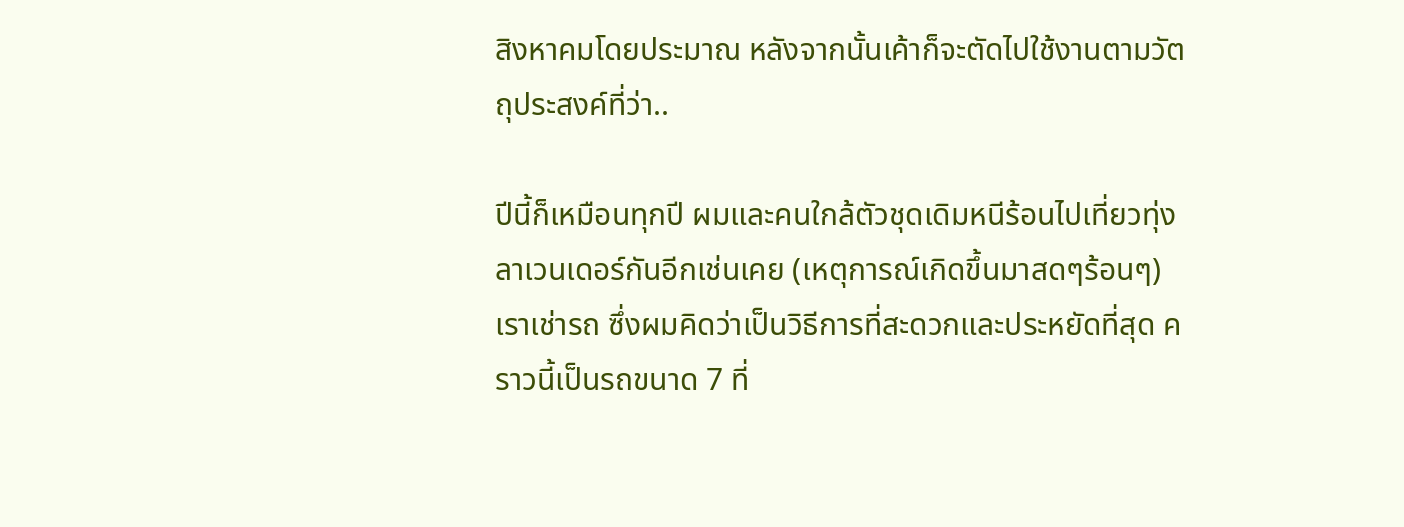สิงหาคมโดยประมาณ หลังจากนั้นเค้าก็จะตัดไปใช้งานตามวัตถุประสงค์ที่ว่า..

ปีนี้ก็เหมือนทุกปี ผมและคนใกล้ตัวชุดเดิมหนีร้อนไปเที่ยวทุ่งลาเวนเดอร์กันอีกเช่นเคย (เหตุการณ์เกิดขึ้นมาสดๆร้อนๆ) เราเช่ารถ ซึ่งผมคิดว่าเป็นวิธีการที่สะดวกและประหยัดที่สุด คราวนี้เป็นรถขนาด 7 ที่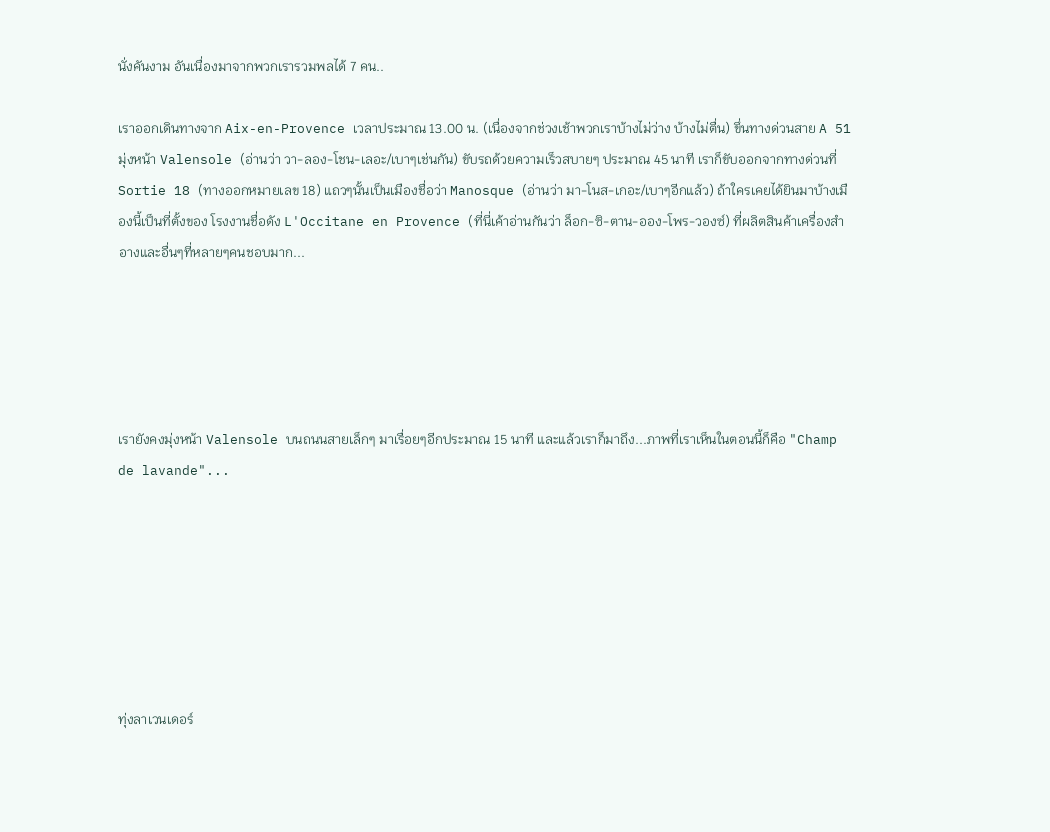นั่งคันงาม อันเนื่องมาจากพวกเรารวมพลได้ 7 คน..

เราออกเดินทางจาก Aix-en-Provence เวลาประมาณ 13.00 น. (เนื่องจากช่วงเช้าพวกเราบ้างไม่ว่าง บ้างไม่ตื่น) ขึ่นทางด่วนสาย A 51 มุ่งหน้า Valensole (อ่านว่า วา-ลอง-โชน-เลอะ/เบาๆเช่นกัน) ขับรถด้วยความเร็วสบายๆ ประมาณ 45 นาที เราก็ขับออกจากทางด่วนที่ Sortie 18 (ทางออกหมายเลข 18) แถวๆนั้นเป็นเมืองชื่อว่า Manosque (อ่านว่า มา-โนส-เกอะ/เบาๆอีกแล้ว) ถ้าใครเคยได้ยินมาบ้างเมืองนี้เป็นที่ตั้งของ โรงงานชื่อดัง L'Occitane en Provence (ที่นี่เค้าอ่านกันว่า ล็อก-ซิ-ตาน-ออง-โพร-วองซ์) ที่ผลิตสินค้าเครื่องสำอางและอื่นๆที่หลายๆคนชอบมาก...





เรายังคงมุ่งหน้า Valensole บนถนนสายเล็กๆ มาเรื่อยๆอีกประมาณ 15 นาที และแล้วเราก็มาถึง...ภาพที่เราเห็นในตอนนี้ก็คือ "Champ de lavande"...







ทุ่งลาเวนเดอร์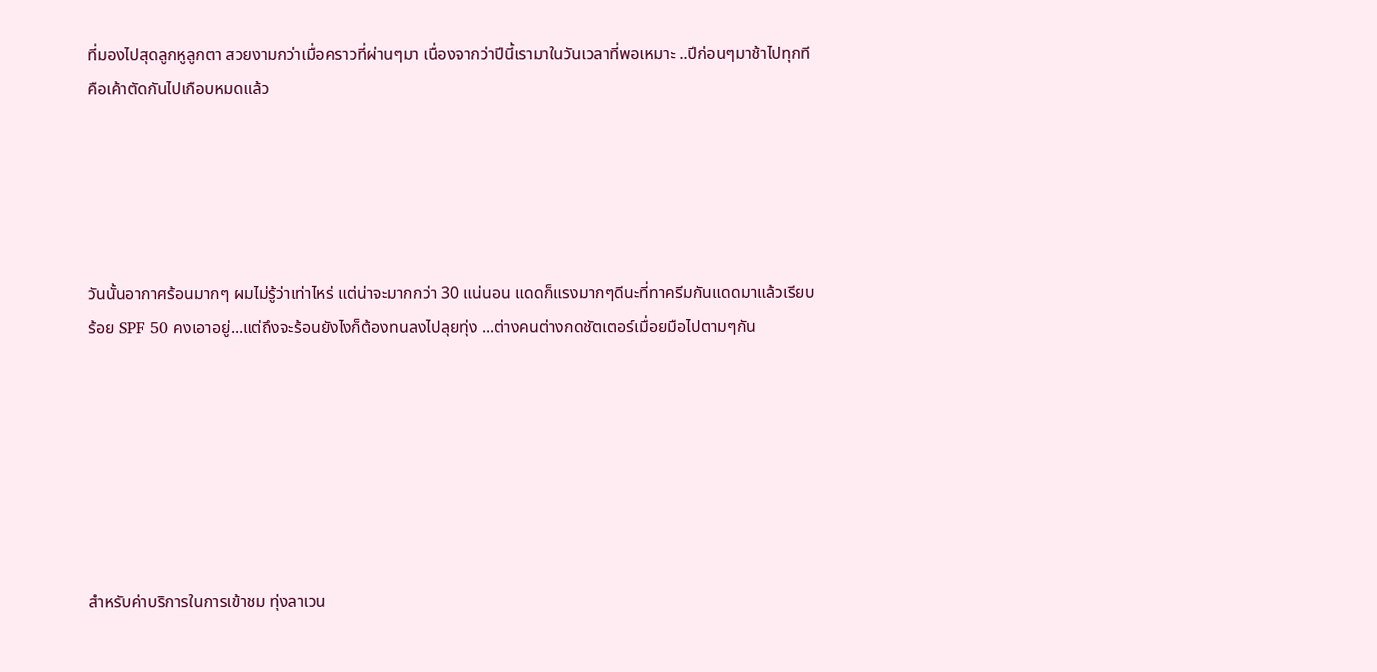ที่มองไปสุดลูกหูลูกตา สวยงามกว่าเมื่อคราวที่ผ่านๆมา เนื่องจากว่าปีนี้เรามาในวันเวลาที่พอเหมาะ ..ปีก่อนๆมาช้าไปทุกที คือเค้าตัดกันไปเกือบหมดแล้ว





วันนั้นอากาศร้อนมากๆ ผมไม่รู้ว่าเท่าไหร่ แต่น่าจะมากกว่า 30 แน่นอน แดดก็แรงมากๆดีนะที่ทาครีมกันแดดมาแล้วเรียบร้อย SPF 50 คงเอาอยู่...แต่ถึงจะร้อนยังไงก็ต้องทนลงไปลุยทุ่ง ...ต่างคนต่างกดชัตเตอร์เมื่อยมือไปตามๆกัน







สำหรับค่าบริการในการเข้าชม ทุ่งลาเวน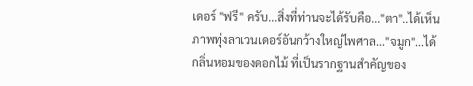เดอร์ "ฟรี" ครับ...สิ่งที่ท่านจะได้รับคือ..."ตา"..ได้เห็นภาพทุ่งลาเวนเดอร์อันกว้างใหญ่ไพศาล..."จมูก"...ได้กลิ่นหอมของดอกไม้ ที่เป็นรากฐานสำคัญของ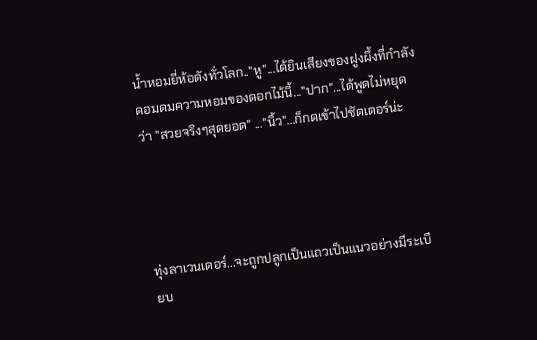น้ำหอมยี่ห้อดังทั่วโลก.."หู"...ได้ยินเสียงของฝูงผึ้งที่กำลังดอมดมความหอมของดอกไม้นี้..."ปาก"...ได้พูดไม่หยุดว่า "สวยจริงๆสุดยอด" ..."นิ้ว"...ก็กดเข้าไปชัตเตอร์น่ะ




ทุ่งลาเวนเดอร์...จะถูกปลูกเป็นแถวเป็นแนวอย่างมีระเบียบ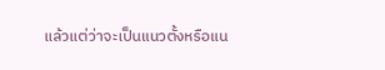แล้วแต่ว่าจะเป็นแนวตั้งหรือแน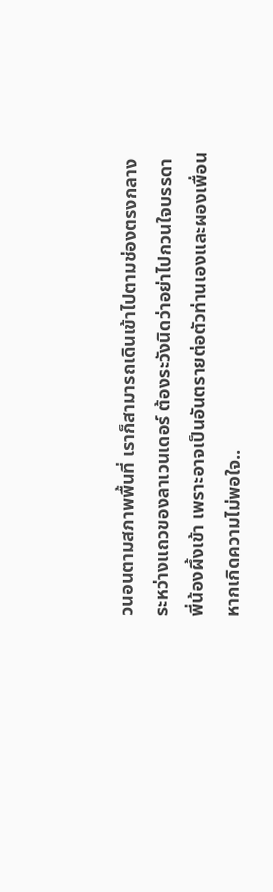วนอนตามสภาพพื้นที่ เราก็สามารถเดินเข้าไปตามช่องตรงกลางระหว่างแถวของลาเวนเดอร์ ต้องระวังนิดว่าอย่าไปกวนใจบรรดาพี่น้องผึ้งเข้า เพราะอาจเป็นอันตรายต่อตัวท่านเองและผองเพื่อน หากเกิดความไม่พอใจ..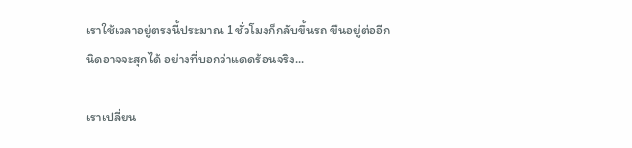เราใช้เวลาอยู่ตรงนี้ประมาณ 1 ชั่วโมงก็กลับขึ้นรถ ขืนอยู่ต่ออีกนิดอาจจะสุกได้ อย่างที่บอกว่าแดดร้อนจริง...

เราเปลี่ยน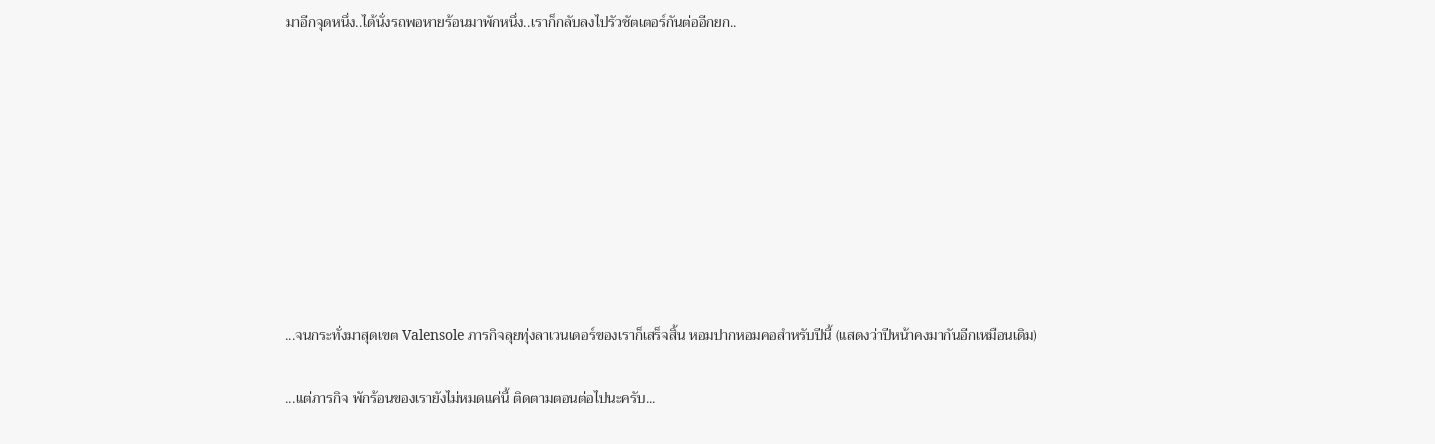มาอีกจุดหนึ่ง..ได้นั่งรถพอหายร้อนมาพักหนึ่ง..เราก็กลับลงไปรัวชัตเตอร์กันต่ออีกยก..









...จนกระทั่งมาสุดเขต Valensole ภารกิจลุยทุ่งลาเวนเดอร์ของเราก็เสร็จสิ้น หอมปากหอมคอสำหรับปีนี้ (แสดงว่าปีหน้าคงมากันอีกเหมือนเดิม)

...แต่ภารกิจ พักร้อนของเรายังไม่หมดแค่นี้ ติดตามตอนต่อไปนะครับ...